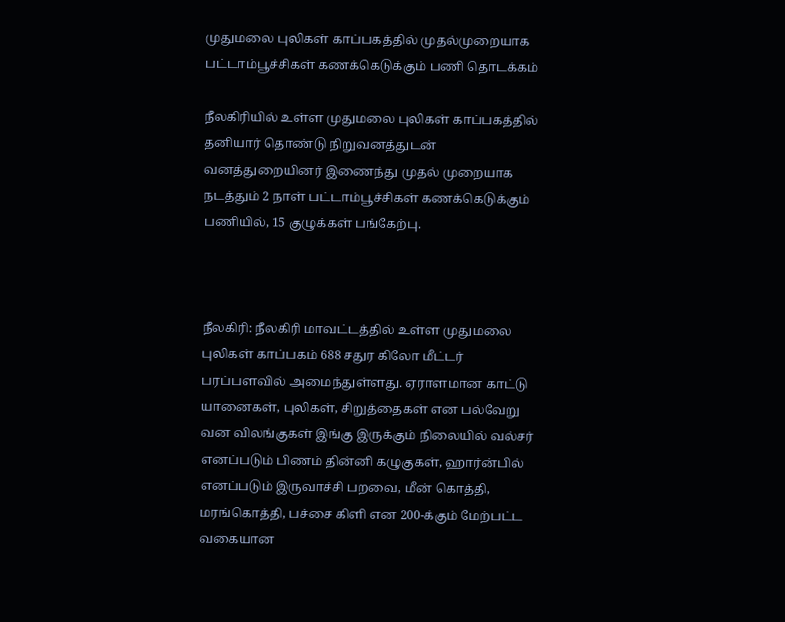முதுமலை புலிகள் காப்பகத்தில் முதல்முறையாக பட்டாம்பூச்சிகள் கணக்கெடுக்கும் பணி தொடக்கம்

நீலகிரியில் உள்ள முதுமலை புலிகள் காப்பகத்தில் தனியார் தொண்டு நிறுவனத்துடன் வனத்துறையினர் இணைந்து முதல் முறையாக நடத்தும் 2 நாள் பட்டாம்பூச்சிகள் கணக்கெடுக்கும் பணியில், 15 குழுக்கள் பங்கேற்பு.



நீலகிரி: நீலகிரி மாவட்டத்தில் உள்ள முதுமலை புலிகள் காப்பகம் 688 சதுர கிலோ மீட்டர் பரப்பளவில் அமைந்துள்ளது. ஏராளமான காட்டு யானைகள், புலிகள், சிறுத்தைகள் என பல்வேறு வன விலங்குகள் இங்கு இருக்கும் நிலையில் வல்சர் எனப்படும் பிணம் தின்னி கழுகுகள், ஹார்ன்பில் எனப்படும் இருவாச்சி பறவை, மீன் கொத்தி, மரங்கொத்தி, பச்சை கிளி என 200-க்கும் மேற்பட்ட வகையான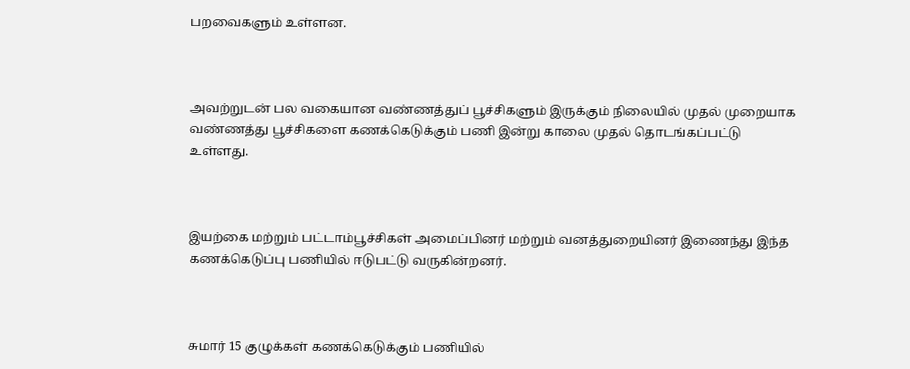பறவைகளும் உள்ளன.



அவற்றுடன் பல வகையான வண்ணத்துப் பூச்சிகளும் இருக்கும் நிலையில் முதல் முறையாக வண்ணத்து பூச்சிகளை கணக்கெடுக்கும் பணி இன்று காலை முதல் தொடங்கப்பட்டு உள்ளது.



இயற்கை மற்றும் பட்டாம்பூச்சிகள் அமைப்பினர் மற்றும் வனத்துறையினர் இணைந்து இந்த கணக்கெடுப்பு பணியில் ஈடுபட்டு வருகின்றனர்.



சுமார் 15 குழுக்கள் கணக்கெடுக்கும் பணியில்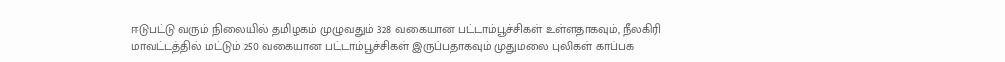ஈடுபட்டு வரும் நிலையில் தமிழகம் முழுவதும் 328 வகையான பட்டாம்பூச்சிகள் உள்ளதாகவும், நீலகிரி மாவட்டத்தில் மட்டும் 250 வகையான பட்டாம்பூச்சிகள் இருப்பதாகவும் முதுமலை புலிகள் காப்பக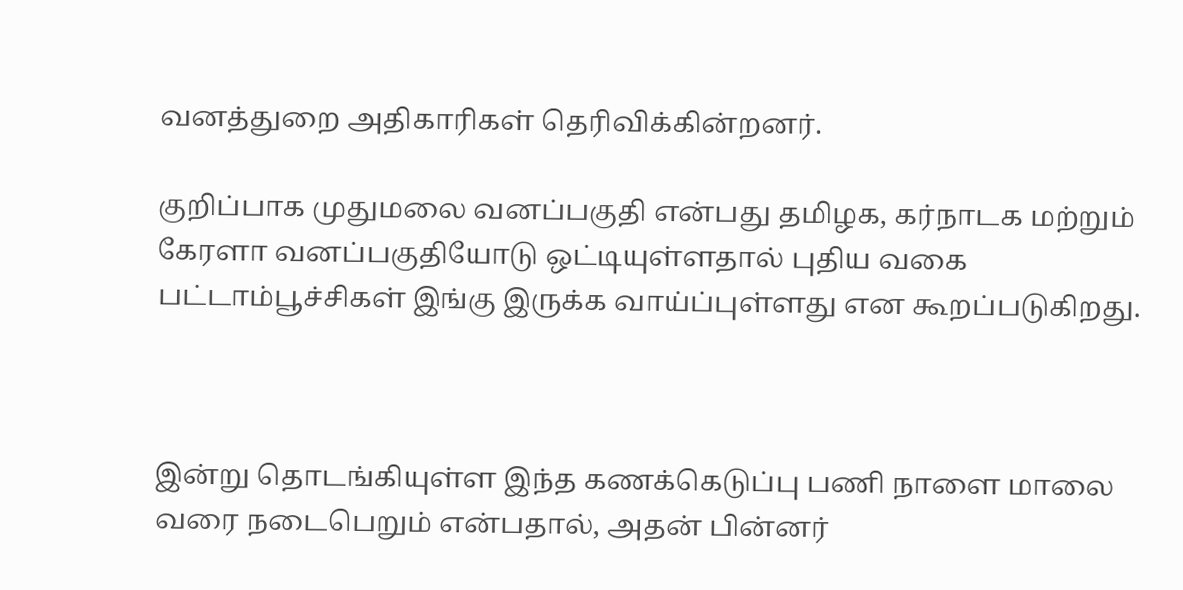வனத்துறை அதிகாரிகள் தெரிவிக்கின்றனர்.

குறிப்பாக முதுமலை வனப்பகுதி என்பது தமிழக, கர்நாடக மற்றும் கேரளா வனப்பகுதியோடு ஒட்டியுள்ளதால் புதிய வகை பட்டாம்பூச்சிகள் இங்கு இருக்க வாய்ப்புள்ளது என கூறப்படுகிறது.



இன்று தொடங்கியுள்ள இந்த கணக்கெடுப்பு பணி நாளை மாலை வரை நடைபெறும் என்பதால், அதன் பின்னர்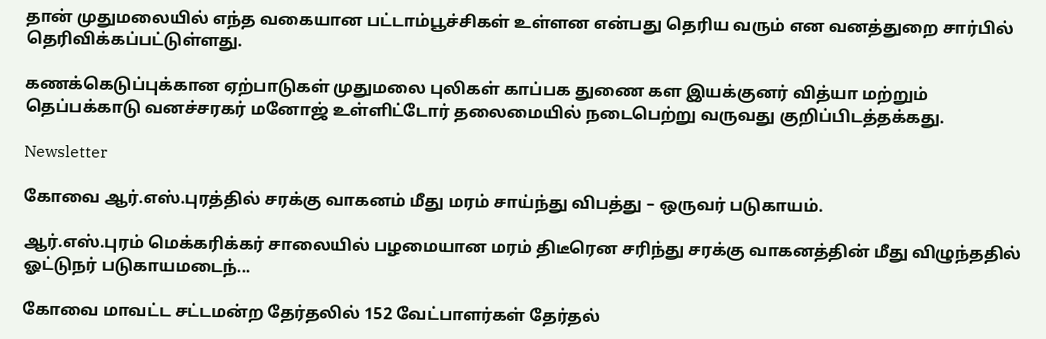தான் முதுமலையில் எந்த வகையான பட்டாம்பூச்சிகள் உள்ளன என்பது தெரிய வரும் என வனத்துறை சார்பில் தெரிவிக்கப்பட்டுள்ளது.

கணக்கெடுப்புக்கான ஏற்பாடுகள் முதுமலை புலிகள் காப்பக துணை கள இயக்குனர் வித்யா மற்றும் தெப்பக்காடு வனச்சரகர் மனோஜ் உள்ளிட்டோர் தலைமையில் நடைபெற்று வருவது குறிப்பிடத்தக்கது.

Newsletter

கோவை ஆர்.எஸ்.புரத்தில் சரக்கு வாகனம் மீது மரம் சாய்ந்து விபத்து – ஒருவர் படுகாயம்.

ஆர்.எஸ்.புரம் மெக்கரிக்கர் சாலையில் பழமையான மரம் திடீரென சரிந்து சரக்கு வாகனத்தின் மீது விழுந்ததில் ஓட்டுநர் படுகாயமடைந்...

கோவை மாவட்ட சட்டமன்ற தேர்தலில் 152 வேட்பாளர்கள் தேர்தல்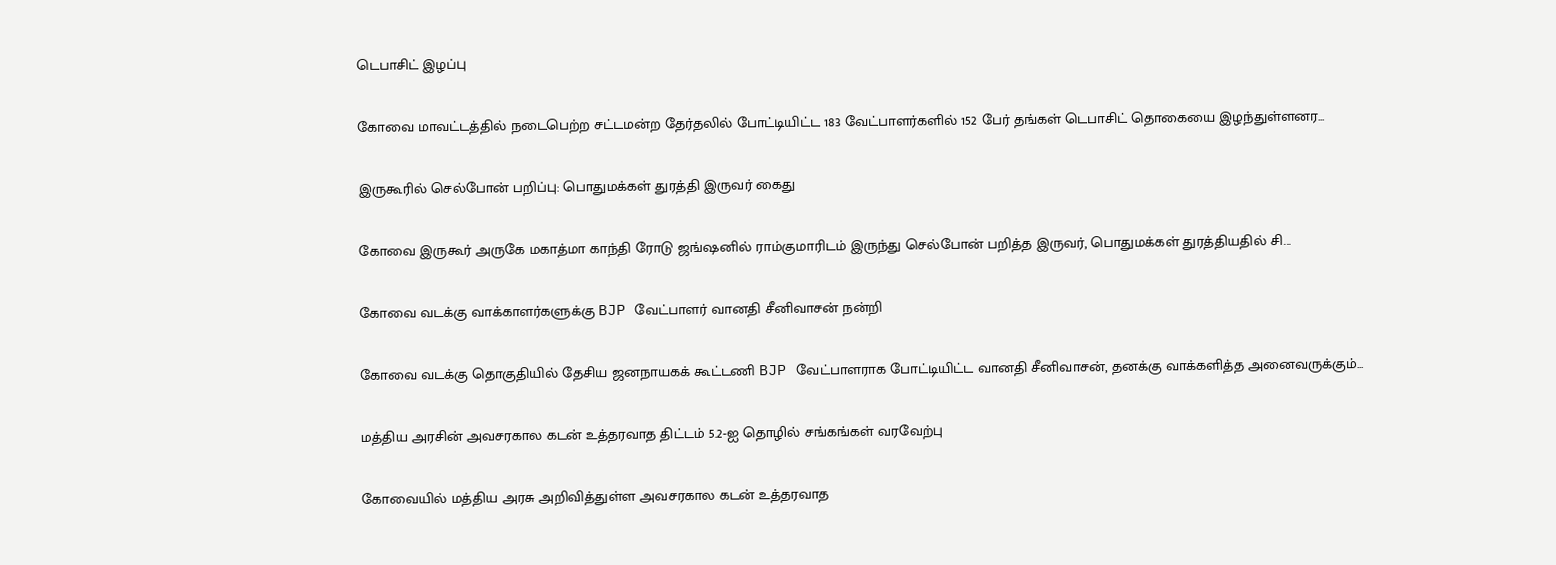டெபாசிட் இழப்பு

கோவை மாவட்டத்தில் நடைபெற்ற சட்டமன்ற தேர்தலில் போட்டியிட்ட 183 வேட்பாளர்களில் 152 பேர் தங்கள் டெபாசிட் தொகையை இழந்துள்ளனர...

இருகூரில் செல்போன் பறிப்பு: பொதுமக்கள் துரத்தி இருவர் கைது

கோவை இருகூர் அருகே மகாத்மா காந்தி ரோடு ஜங்ஷனில் ராம்குமாரிடம் இருந்து செல்போன் பறித்த இருவர், பொதுமக்கள் துரத்தியதில் சி...

கோவை வடக்கு வாக்காளர்களுக்கு BJP வேட்பாளர் வானதி சீனிவாசன் நன்றி

கோவை வடக்கு தொகுதியில் தேசிய ஜனநாயகக் கூட்டணி BJP வேட்பாளராக போட்டியிட்ட வானதி சீனிவாசன், தனக்கு வாக்களித்த அனைவருக்கும்...

மத்திய அரசின் அவசரகால கடன் உத்தரவாத திட்டம் 5.2-ஐ தொழில் சங்கங்கள் வரவேற்பு

கோவையில் மத்திய அரசு அறிவித்துள்ள அவசரகால கடன் உத்தரவாத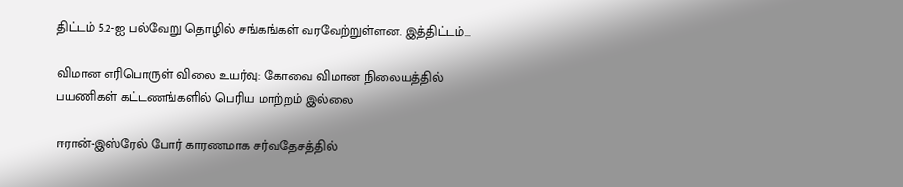திட்டம் 5.2-ஐ பல்வேறு தொழில் சங்கங்கள் வரவேற்றுள்ளன. இத்திட்டம்...

விமான எரிபொருள் விலை உயர்வு: கோவை விமான நிலையத்தில் பயணிகள் கட்டணங்களில் பெரிய மாற்றம் இல்லை

ஈரான்-இஸ்ரேல் போர் காரணமாக சர்வதேசத்தில்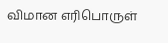விமான எரிபொருள்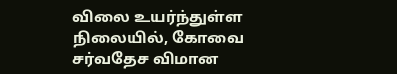விலை உயர்ந்துள்ள நிலையில், கோவை சர்வதேச விமான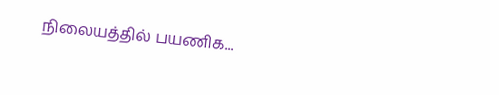நிலையத்தில் பயணிக...